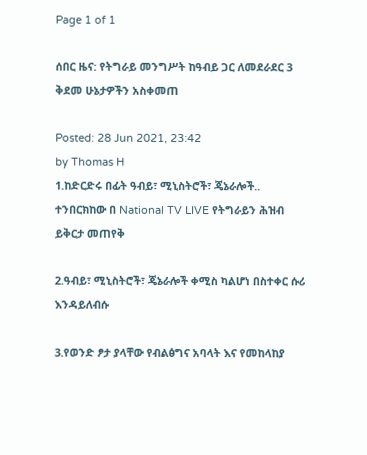Page 1 of 1

ሰበር ዜና: የትግራይ መንግሥት ከዓብይ ጋር ለመደራደር 3 ቅደመ ሁኔታዎችን አስቀመጠ

Posted: 28 Jun 2021, 23:42
by Thomas H
1.ከድርድሩ በፊት ዓብይ፣ ሚኒስትሮች፣ ጄኔራሎች.. ተንበርክከው በ National TV LIVE የትግራይን ሕዝብ ይቅርታ መጠየቅ

2.ዓብይ፣ ሚኒስትሮች፣ ጄኔራሎች ቀሚስ ካልሆነ በስተቀር ሱሪ እንዳይለብሱ

3.የወንድ ፆታ ያላቸው የብልፅግና አባላት እና የመከላከያ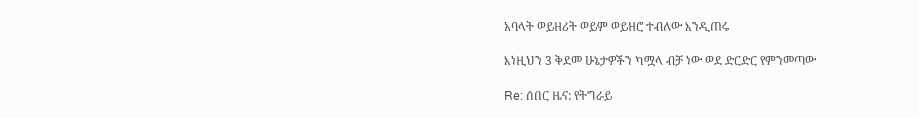አባላት ወይዘሪት ወይም ወይዘሮ ተብለው እንዲጠሩ

እነዚህን 3 ቅደመ ሁኔታዎችን ካሟላ ብቻ ነው ወደ ድርድር የምንመጣው

Re: ሰበር ዜና: የትግራይ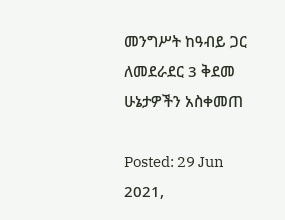መንግሥት ከዓብይ ጋር ለመደራደር 3 ቅደመ ሁኔታዎችን አስቀመጠ

Posted: 29 Jun 2021,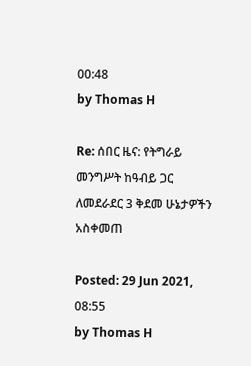00:48
by Thomas H

Re: ሰበር ዜና: የትግራይ መንግሥት ከዓብይ ጋር ለመደራደር 3 ቅደመ ሁኔታዎችን አስቀመጠ

Posted: 29 Jun 2021, 08:55
by Thomas H